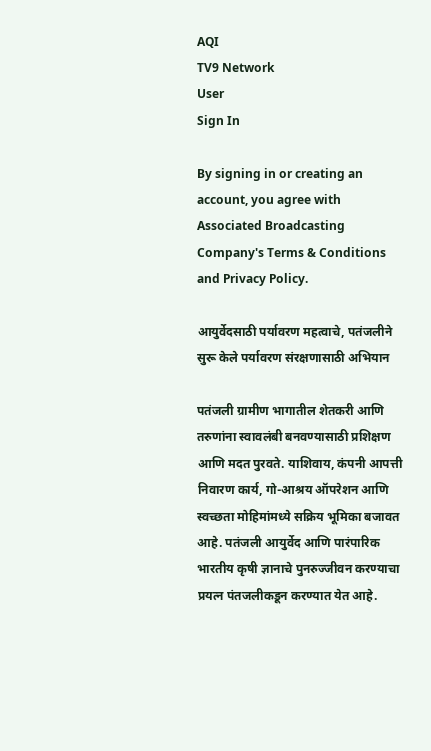AQI
TV9 Network
User
Sign In

By signing in or creating an account, you agree with Associated Broadcasting Company's Terms & Conditions and Privacy Policy.

आयुर्वेदसाठी पर्यावरण महत्वाचे, पतंजलीने सुरू केले पर्यावरण संरक्षणासाठी अभियान

पतंजली ग्रामीण भागातील शेतकरी आणि तरुणांना स्वावलंबी बनवण्यासाठी प्रशिक्षण आणि मदत पुरवते. याशिवाय, कंपनी आपत्ती निवारण कार्य, गो-आश्रय ऑपरेशन आणि स्वच्छता मोहिमांमध्ये सक्रिय भूमिका बजावत आहे. पतंजली आयुर्वेद आणि पारंपारिक भारतीय कृषी ज्ञानाचे पुनरुज्जीवन करण्याचा प्रयत्न पंतजलीकडून करण्यात येत आहे.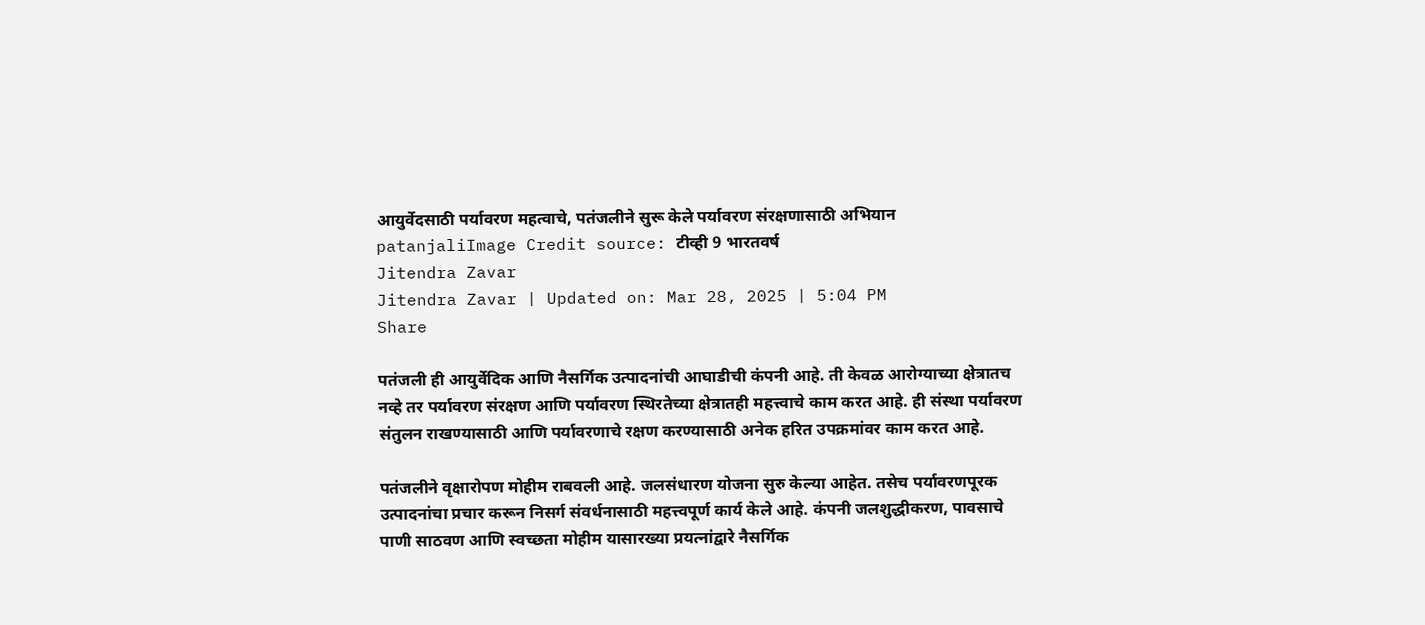आयुर्वेदसाठी पर्यावरण महत्वाचे, पतंजलीने सुरू केले पर्यावरण संरक्षणासाठी अभियान
patanjaliImage Credit source: टीव्ही 9 भारतवर्ष
Jitendra Zavar
Jitendra Zavar | Updated on: Mar 28, 2025 | 5:04 PM
Share

पतंजली ही आयुर्वेदिक आणि नैसर्गिक उत्पादनांची आघाडीची कंपनी आहे. ती केवळ आरोग्याच्या क्षेत्रातच नव्हे तर पर्यावरण संरक्षण आणि पर्यावरण स्थिरतेच्या क्षेत्रातही महत्त्वाचे काम करत आहे. ही संस्था पर्यावरण संतुलन राखण्यासाठी आणि पर्यावरणाचे रक्षण करण्यासाठी अनेक हरित उपक्रमांवर काम करत आहे.

पतंजलीने वृक्षारोपण मोहीम राबवली आहे. जलसंधारण योजना सुरु केल्या आहेत. तसेच पर्यावरणपूरक उत्पादनांचा प्रचार करून निसर्ग संवर्धनासाठी महत्त्वपूर्ण कार्य केले आहे. कंपनी जलशुद्धीकरण, पावसाचे पाणी साठवण आणि स्वच्छता मोहीम यासारख्या प्रयत्नांद्वारे नैसर्गिक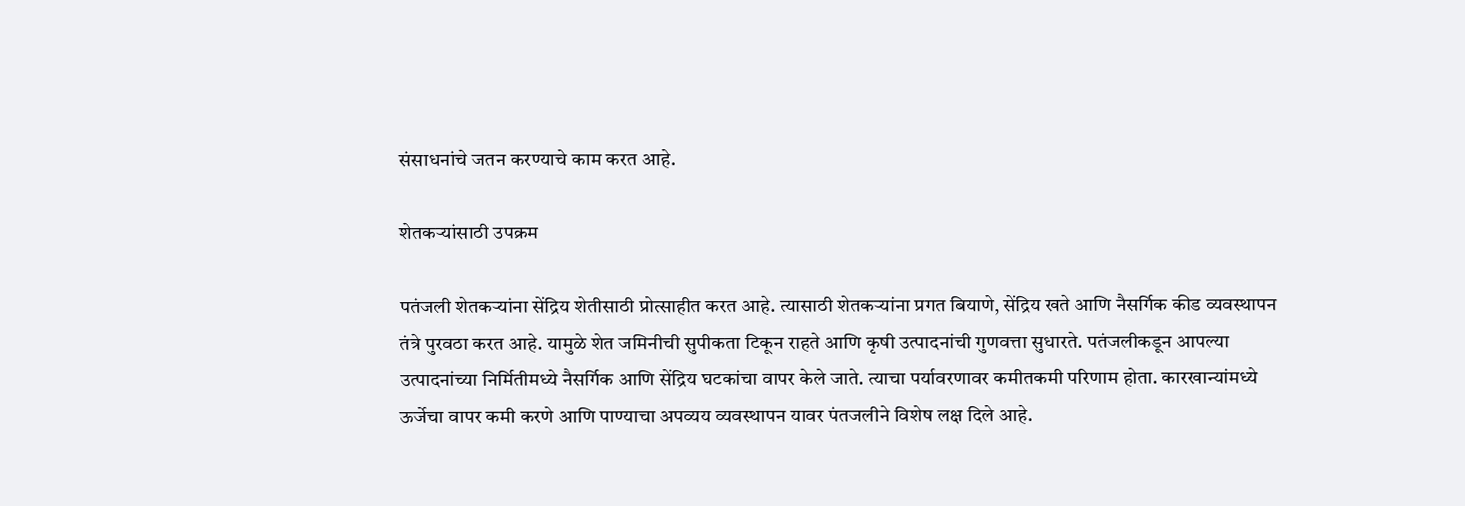संसाधनांचे जतन करण्याचे काम करत आहे.

शेतकऱ्यांसाठी उपक्रम

पतंजली शेतकऱ्यांना सेंद्रिय शेतीसाठी प्रोत्साहीत करत आहे. त्यासाठी शेतकऱ्यांना प्रगत बियाणे, सेंद्रिय खते आणि नैसर्गिक कीड व्यवस्थापन तंत्रे पुरवठा करत आहे. यामुळे शेत जमिनीची सुपीकता टिकून राहते आणि कृषी उत्पादनांची गुणवत्ता सुधारते. पतंजलीकडून आपल्या उत्पादनांच्या निर्मितीमध्ये नैसर्गिक आणि सेंद्रिय घटकांचा वापर केले जाते. त्याचा पर्यावरणावर कमीतकमी परिणाम होता. कारखान्यांमध्ये ऊर्जेचा वापर कमी करणे आणि पाण्याचा अपव्यय व्यवस्थापन यावर पंतजलीने विशेष लक्ष दिले आहे.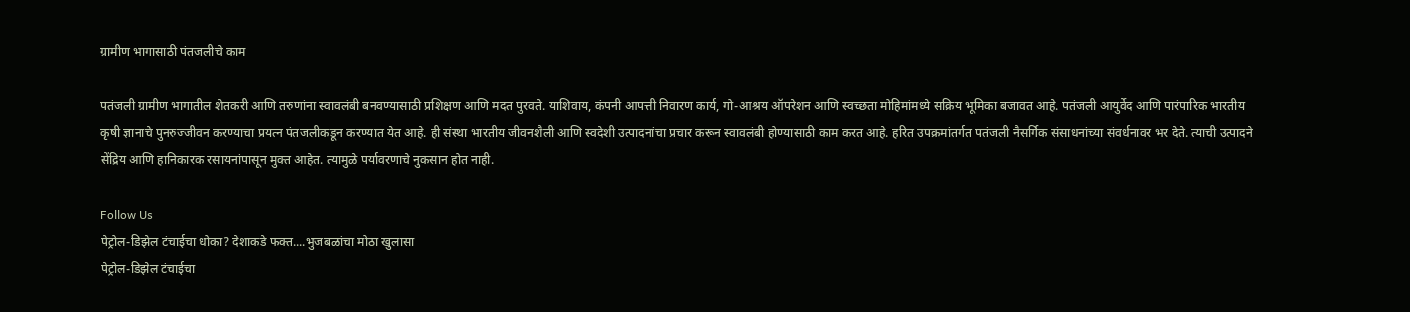ग्रामीण भागासाठी पंतजलीचे काम

पतंजली ग्रामीण भागातील शेतकरी आणि तरुणांना स्वावलंबी बनवण्यासाठी प्रशिक्षण आणि मदत पुरवते. याशिवाय, कंपनी आपत्ती निवारण कार्य, गो-आश्रय ऑपरेशन आणि स्वच्छता मोहिमांमध्ये सक्रिय भूमिका बजावत आहे. पतंजली आयुर्वेद आणि पारंपारिक भारतीय कृषी ज्ञानाचे पुनरुज्जीवन करण्याचा प्रयत्न पंतजलीकडून करण्यात येत आहे. ही संस्था भारतीय जीवनशैली आणि स्वदेशी उत्पादनांचा प्रचार करून स्वावलंबी होण्यासाठी काम करत आहे. हरित उपक्रमांतर्गत पतंजली नैसर्गिक संसाधनांच्या संवर्धनावर भर देते. त्याची उत्पादने सेंद्रिय आणि हानिकारक रसायनांपासून मुक्त आहेत. त्यामुळे पर्यावरणाचे नुकसान होत नाही.

Follow Us
पेट्रोल-डिझेल टंचाईचा धोका? देशाकडे फक्त....भुजबळांचा मोठा खुलासा
पेट्रोल-डिझेल टंचाईचा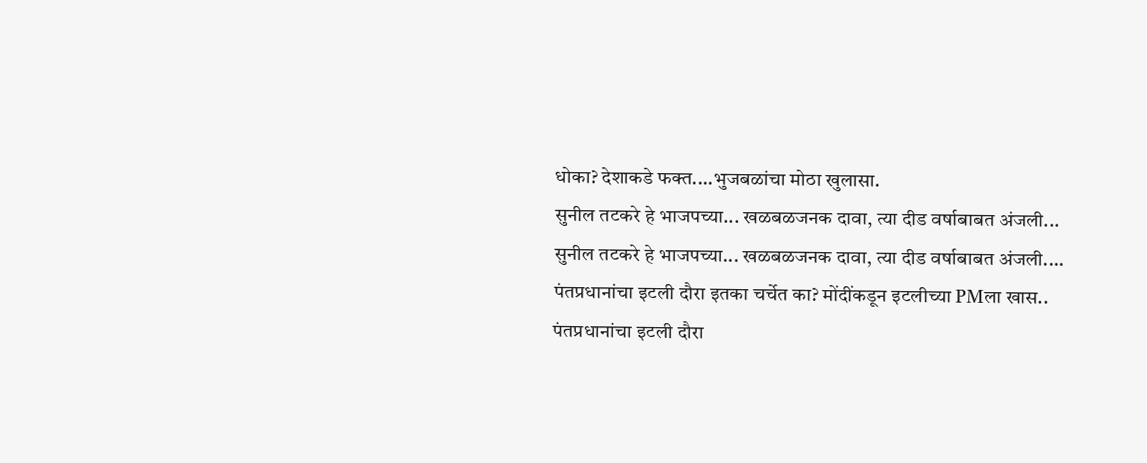धोका? देशाकडे फक्त....भुजबळांचा मोठा खुलासा.
सुनील तटकरे हे भाजपच्या... खळबळजनक दावा, त्या दीड वर्षाबाबत अंजली...
सुनील तटकरे हे भाजपच्या... खळबळजनक दावा, त्या दीड वर्षाबाबत अंजली....
पंतप्रधानांचा इटली दौरा इतका चर्चेत का? मोंदींकडून इटलीच्या PMला खास..
पंतप्रधानांचा इटली दौरा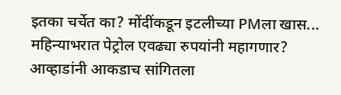इतका चर्चेत का? मोंदींकडून इटलीच्या PMला खास...
महिन्याभरात पेट्रोल एवढ्या रुपयांनी महागणार? आव्हाडांनी आकडाच सांगितला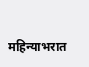महिन्याभरात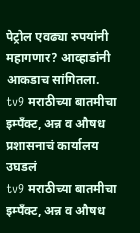पेट्रोल एवढ्या रुपयांनी महागणार? आव्हाडांनी आकडाच सांगितला.
tv9 मराठीच्या बातमीचा इम्पँक्ट, अन्न व औषध प्रशासनाचं कार्यालय उघडलं
tv9 मराठीच्या बातमीचा इम्पँक्ट, अन्न व औषध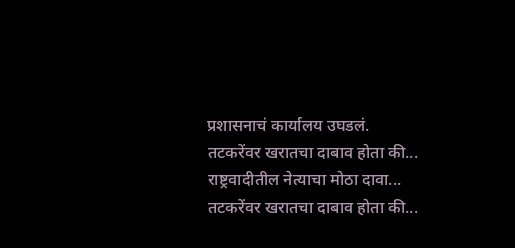प्रशासनाचं कार्यालय उघडलं.
तटकरेंवर खरातचा दाबाव होता की... राष्ट्रवादीतील नेत्याचा मोठा दावा...
तटकरेंवर खरातचा दाबाव होता की...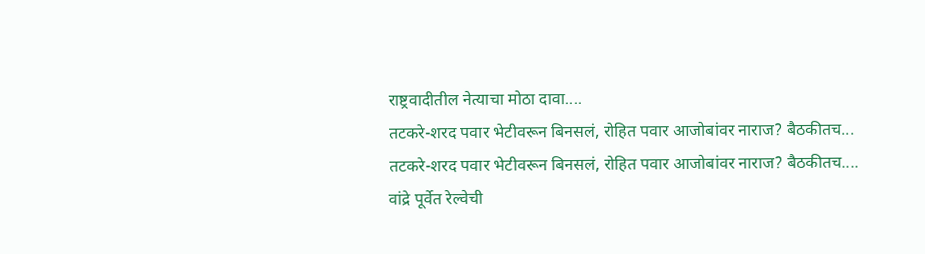राष्ट्रवादीतील नेत्याचा मोठा दावा....
तटकरे-शरद पवार भेटीवरून बिनसलं, रोहित पवार आजोबांवर नाराज? बैठकीतच...
तटकरे-शरद पवार भेटीवरून बिनसलं, रोहित पवार आजोबांवर नाराज? बैठकीतच....
वांद्रे पूर्वेत रेल्वेची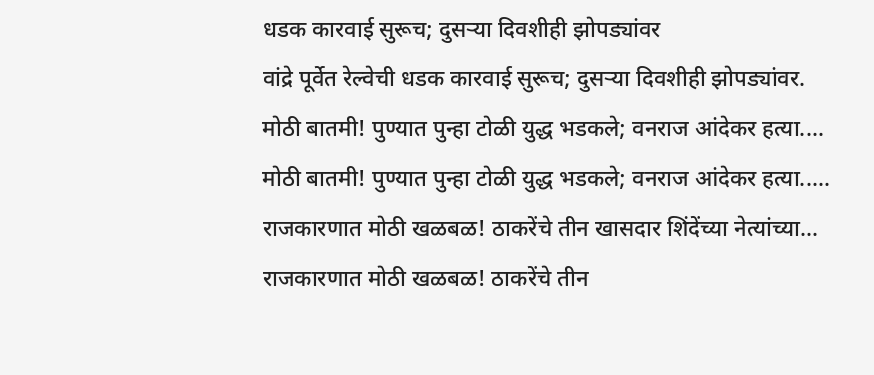धडक कारवाई सुरूच; दुसऱ्या दिवशीही झोपड्यांवर
वांद्रे पूर्वेत रेल्वेची धडक कारवाई सुरूच; दुसऱ्या दिवशीही झोपड्यांवर.
मोठी बातमी! पुण्यात पुन्हा टोळी युद्ध भडकले; वनराज आंदेकर हत्या....
मोठी बातमी! पुण्यात पुन्हा टोळी युद्ध भडकले; वनराज आंदेकर हत्या.....
राजकारणात मोठी खळबळ! ठाकरेंचे तीन खासदार शिंदेंच्या नेत्यांच्या...
राजकारणात मोठी खळबळ! ठाकरेंचे तीन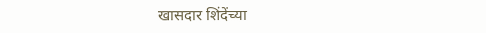खासदार शिंदेंच्या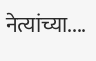नेत्यांच्या....